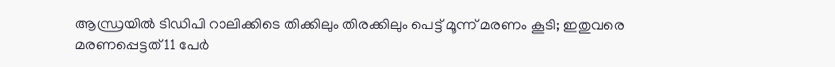ആന്ധ്രയില്‍ ടിഡിപി റാലിക്കിടെ തിക്കിലും തിരക്കിലും പെട്ട് മൂന്ന് മരണം കൂടി; ഇതുവരെ മരണപ്പെട്ടത് 11 പേര്‍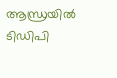ആന്ധ്രയില്‍ ടിഡിപി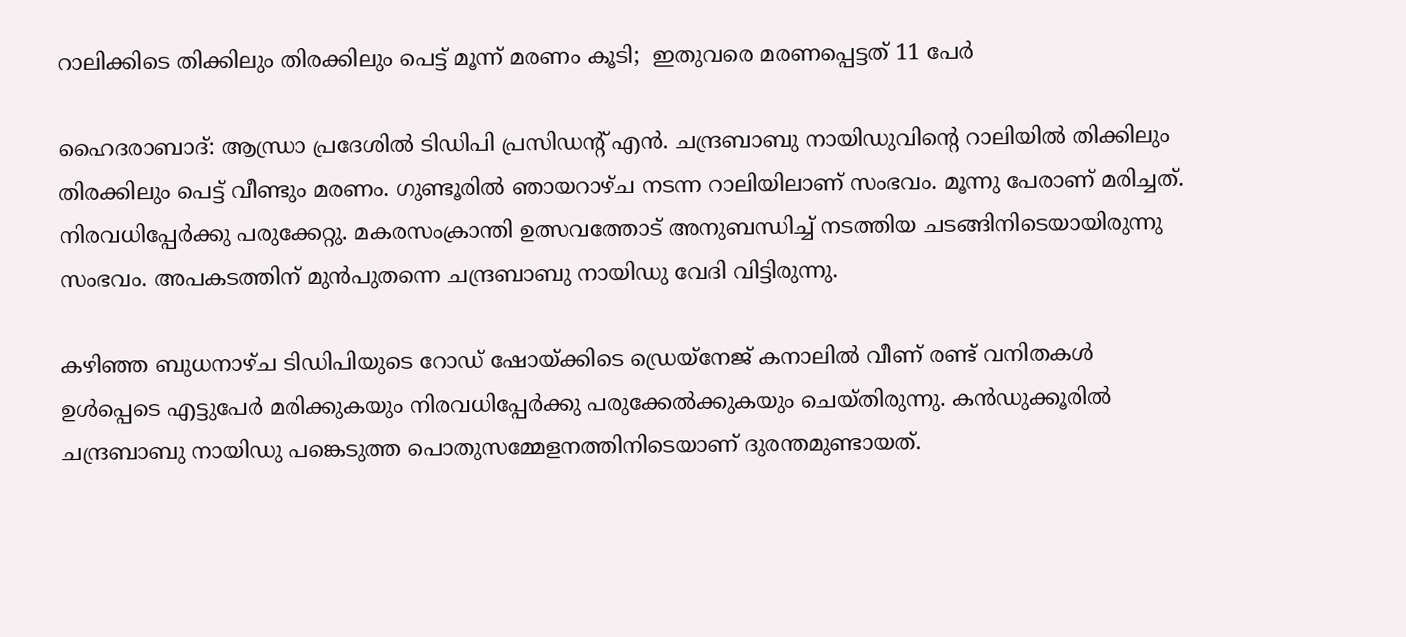റാലിക്കിടെ തിക്കിലും തിരക്കിലും പെട്ട് മൂന്ന് മരണം കൂടി;  ഇതുവരെ മരണപ്പെട്ടത് 11 പേര്‍

ഹൈദരാബാദ്: ആന്ധ്രാ പ്രദേശില്‍ ടിഡിപി പ്രസിഡന്റ് എന്‍. ചന്ദ്രബാബു നായിഡുവിന്റെ റാലിയില്‍ തിക്കിലും തിരക്കിലും പെട്ട് വീണ്ടും മരണം. ഗുണ്ടൂരില്‍ ഞായറാഴ്ച നടന്ന റാലിയിലാണ് സംഭവം. മൂന്നു പേരാണ് മരിച്ചത്. നിരവധിപ്പേര്‍ക്കു പരുക്കേറ്റു. മകരസംക്രാന്തി ഉത്സവത്തോട് അനുബന്ധിച്ച് നടത്തിയ ചടങ്ങിനിടെയായിരുന്നു സംഭവം. അപകടത്തിന് മുന്‍പുതന്നെ ചന്ദ്രബാബു നായിഡു വേദി വിട്ടിരുന്നു.

കഴിഞ്ഞ ബുധനാഴ്ച ടിഡിപിയുടെ റോഡ് ഷോയ്ക്കിടെ ഡ്രെയ്‌നേജ് കനാലില്‍ വീണ് രണ്ട് വനിതകള്‍ ഉള്‍പ്പെടെ എട്ടുപേര്‍ മരിക്കുകയും നിരവധിപ്പേര്‍ക്കു പരുക്കേല്‍ക്കുകയും ചെയ്തിരുന്നു. കന്‍ഡുക്കൂരില്‍ ചന്ദ്രബാബു നായിഡു പങ്കെടുത്ത പൊതുസമ്മേളനത്തിനിടെയാണ് ദുരന്തമുണ്ടായത്.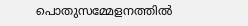പൊതുസമ്മേളനത്തില്‍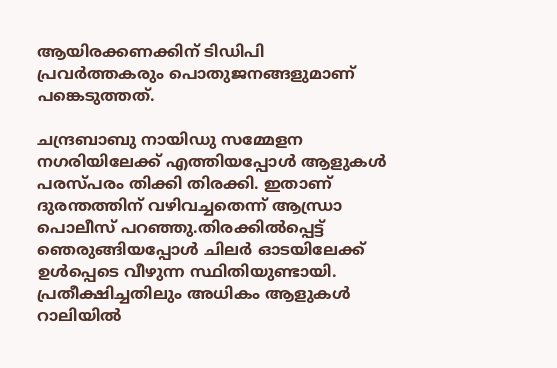ആയിരക്കണക്കിന് ടിഡിപി പ്രവര്‍ത്തകരും പൊതുജനങ്ങളുമാണ് പങ്കെടുത്തത്.

ചന്ദ്രബാബു നായിഡു സമ്മേളന നഗരിയിലേക്ക് എത്തിയപ്പോള്‍ ആളുകള്‍ പരസ്പരം തിക്കി തിരക്കി. ഇതാണ് ദുരന്തത്തിന് വഴിവച്ചതെന്ന് ആന്ധ്രാ പൊലീസ് പറഞ്ഞു.തിരക്കില്‍പ്പെട്ട് ഞെരുങ്ങിയപ്പോള്‍ ചിലര്‍ ഓടയിലേക്ക് ഉള്‍പ്പെടെ വീഴുന്ന സ്ഥിതിയുണ്ടായി. പ്രതീക്ഷിച്ചതിലും അധികം ആളുകള്‍ റാലിയില്‍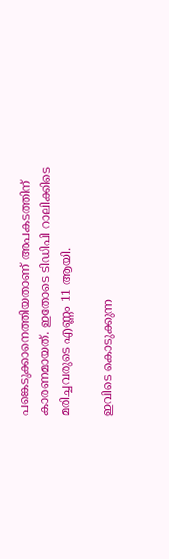പങ്കെടുക്കാനെത്തിയതാണ് അപകടത്തിന് കാരണമായത്. ഇതോടെ ടിഡിപി റാലിക്കിടെ മരിച്ചവരുടെ എണ്ണം 11 ആയി.

ഇവിടെ കൊടുക്കുന്ന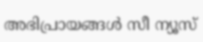അഭിപ്രായങ്ങള്‍ സീ ന്യൂസ്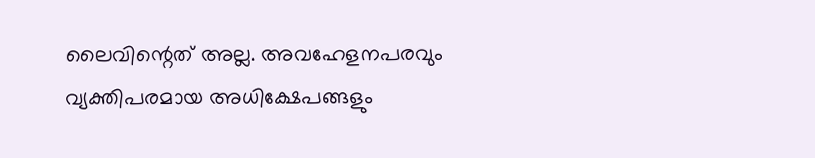ലൈവിന്റെത് അല്ല. അവഹേളനപരവും വ്യക്തിപരമായ അധിക്ഷേപങ്ങളും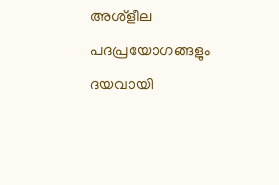അശ്‌ളീല പദപ്രയോഗങ്ങളും ദയവായി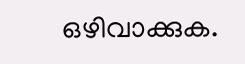ഒഴിവാക്കുക.